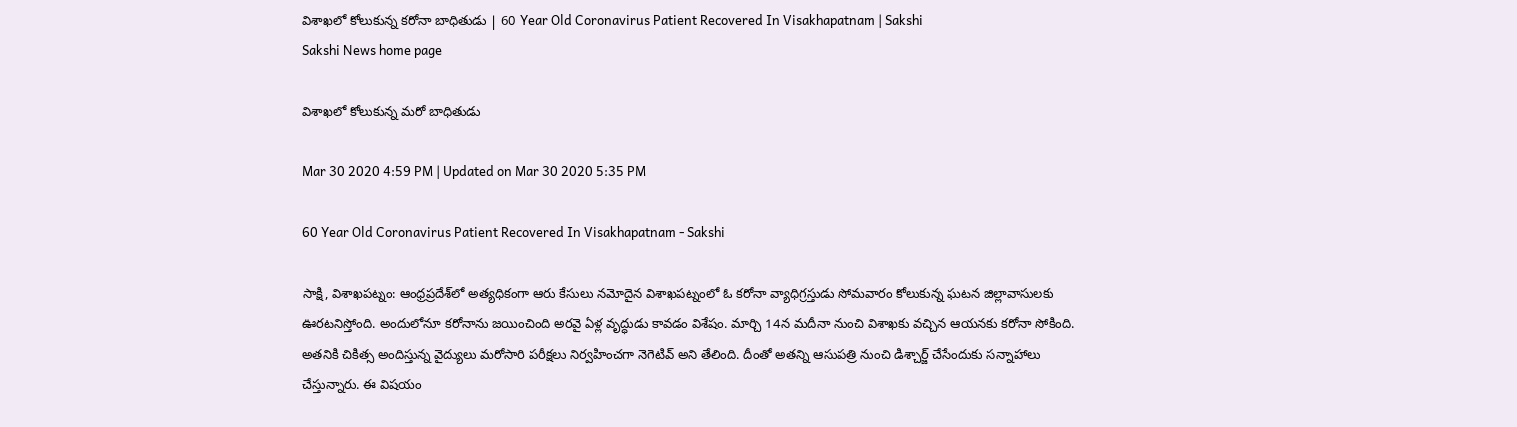విశాఖ‌లో కోలుకున్న క‌రోనా బాధితుడు | 60 Year Old Coronavirus Patient Recovered In Visakhapatnam | Sakshi
Sakshi News home page

విశాఖ‌లో కోలుకున్న మ‌రో బాధితుడు

Mar 30 2020 4:59 PM | Updated on Mar 30 2020 5:35 PM

60 Year Old Coronavirus Patient Recovered In Visakhapatnam - Sakshi

సాక్షి, విశాఖపట్నం: ఆంధ్ర‌ప్ర‌దేశ్‌లో అత్య‌ధికంగా ఆరు కేసులు న‌మోదైన విశాఖ‌ప‌ట్నంలో ఓ క‌రోనా వ్యాధిగ్ర‌స్తుడు సోమ‌వారం కోలుకున్న ఘ‌ట‌న జిల్లావాసుల‌కు ఊర‌ట‌నిస్తోంది. అందులోనూ కరోనాను జయించింది అర‌వై ఏళ్ల వృద్ధుడు కావ‌డం విశేషం. మార్చి 14న మ‌దీనా నుంచి విశాఖ‌కు వ‌చ్చిన ఆయ‌నకు క‌రోనా సోకింది. అత‌నికి చికిత్స అందిస్తున్న వైద్యులు మ‌రోసారి ప‌రీక్ష‌లు నిర్వ‌హించ‌గా నెగెటివ్ అని తేలింది. దీంతో అత‌న్ని ఆసుప‌త్రి నుంచి డిశ్చార్జ్ చేసేందుకు స‌న్నాహాలు చేస్తున్నారు. ఈ విష‌యం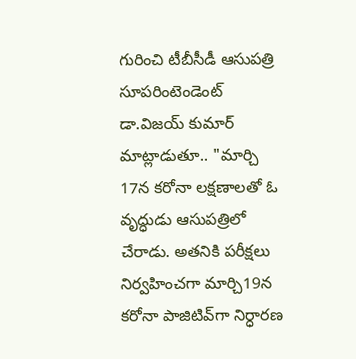గురించి టీబీసీడీ ఆసుప‌త్రి సూప‌రింటెండెంట్ డా.విజ‌య్ కుమార్ మాట్లాడుతూ.. "మార్చి 17న క‌రోనా ల‌క్ష‌ణాల‌తో ఓ వృద్ధుడు ఆసుప‌త్రిలో చేరాడు. అత‌నికి ప‌రీక్ష‌లు నిర్వ‌హించ‌గా మార్చి19న క‌రోనా పాజిటివ్‌గా నిర్ధార‌ణ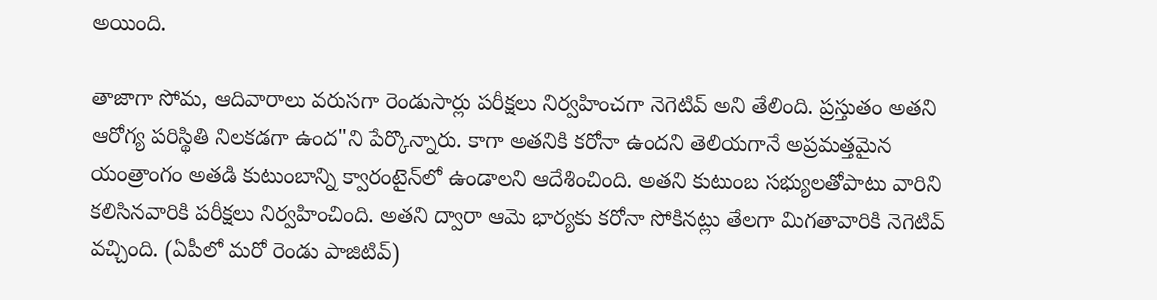అయింది.

తాజాగా సోమ‌, ఆదివారాలు వ‌రుస‌గా రెండుసార్లు ప‌రీక్ష‌లు నిర్వ‌హించ‌గా నెగెటివ్ అని తేలింది. ప్ర‌స్తుతం అత‌ని ఆరోగ్య ప‌రిస్థితి నిల‌క‌డ‌గా ఉంద"ని పేర్కొన్నారు. కాగా అత‌నికి క‌రోనా ఉంద‌ని తెలియ‌గానే అప్ర‌మ‌త్త‌మైన యంత్రాంగం అత‌డి కుటుంబాన్ని క్వారంటైన్‌లో ఉండాల‌ని ఆదేశించింది. అత‌ని కుటుంబ స‌భ్యుల‌తోపాటు వారిని క‌లిసిన‌వారికి ప‌రీక్ష‌లు నిర్వ‌హించింది. అత‌ని ద్వారా ఆమె భార్య‌కు క‌రోనా సోకిన‌ట్లు తేల‌గా మిగ‌తావారికి నెగెటివ్ వ‌చ్చింది. (ఏపీలో మరో రెండు పాజిటివ్‌)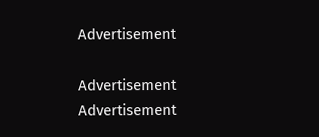Advertisement

Advertisement
Advertisement